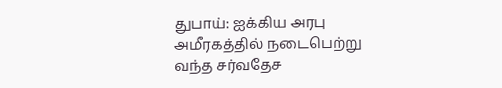துபாய்: ஐக்கிய அரபு அமீரகத்தில் நடைபெற்று வந்த சர்வதேச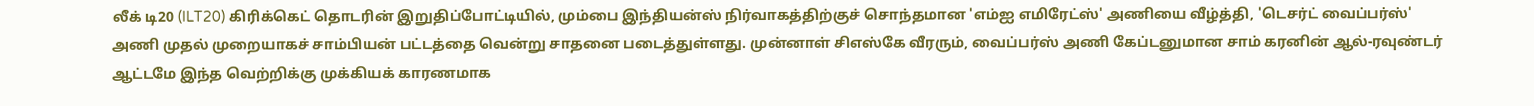லீக் டி20 (ILT20) கிரிக்கெட் தொடரின் இறுதிப்போட்டியில், மும்பை இந்தியன்ஸ் நிர்வாகத்திற்குச் சொந்தமான 'எம்ஐ எமிரேட்ஸ்' அணியை வீழ்த்தி, 'டெசர்ட் வைப்பர்ஸ்' அணி முதல் முறையாகச் சாம்பியன் பட்டத்தை வென்று சாதனை படைத்துள்ளது. முன்னாள் சிஎஸ்கே வீரரும், வைப்பர்ஸ் அணி கேப்டனுமான சாம் கரனின் ஆல்-ரவுண்டர் ஆட்டமே இந்த வெற்றிக்கு முக்கியக் காரணமாக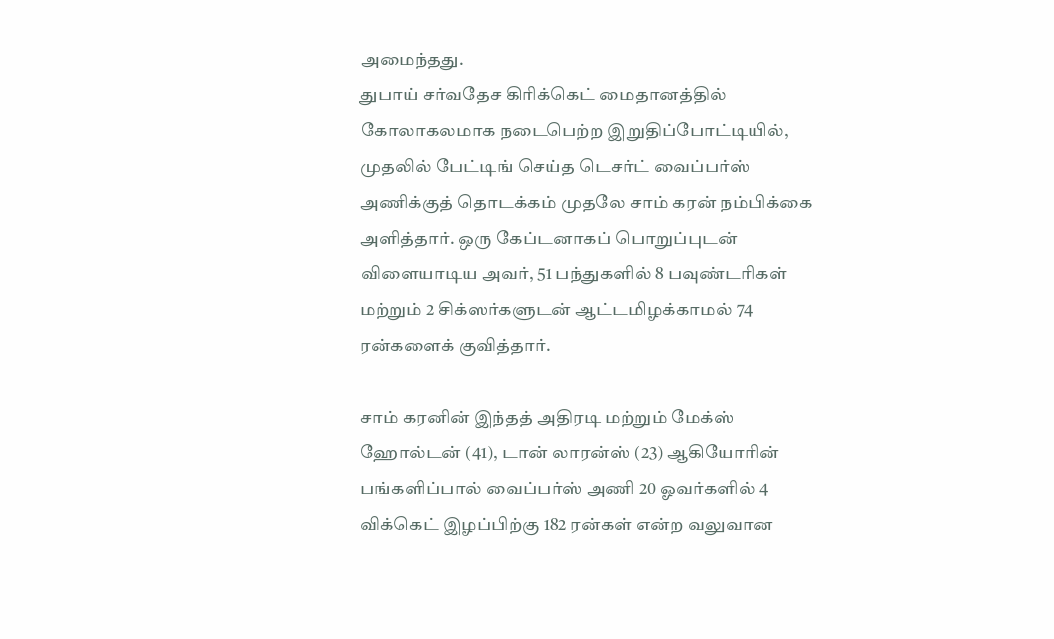அமைந்தது.
துபாய் சர்வதேச கிரிக்கெட் மைதானத்தில் கோலாகலமாக நடைபெற்ற இறுதிப்போட்டியில், முதலில் பேட்டிங் செய்த டெசர்ட் வைப்பர்ஸ் அணிக்குத் தொடக்கம் முதலே சாம் கரன் நம்பிக்கை அளித்தார். ஒரு கேப்டனாகப் பொறுப்புடன் விளையாடிய அவர், 51 பந்துகளில் 8 பவுண்டரிகள் மற்றும் 2 சிக்ஸர்களுடன் ஆட்டமிழக்காமல் 74 ரன்களைக் குவித்தார்.

சாம் கரனின் இந்தத் அதிரடி மற்றும் மேக்ஸ் ஹோல்டன் (41), டான் லாரன்ஸ் (23) ஆகியோரின் பங்களிப்பால் வைப்பர்ஸ் அணி 20 ஓவர்களில் 4 விக்கெட் இழப்பிற்கு 182 ரன்கள் என்ற வலுவான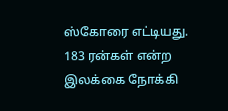ஸ்கோரை எட்டியது.
183 ரன்கள் என்ற இலக்கை நோக்கி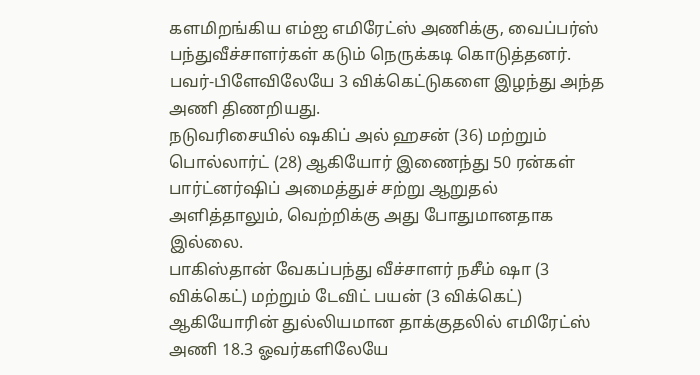களமிறங்கிய எம்ஐ எமிரேட்ஸ் அணிக்கு, வைப்பர்ஸ் பந்துவீச்சாளர்கள் கடும் நெருக்கடி கொடுத்தனர். பவர்-பிளேவிலேயே 3 விக்கெட்டுகளை இழந்து அந்த அணி திணறியது.
நடுவரிசையில் ஷகிப் அல் ஹசன் (36) மற்றும் பொல்லார்ட் (28) ஆகியோர் இணைந்து 50 ரன்கள் பார்ட்னர்ஷிப் அமைத்துச் சற்று ஆறுதல் அளித்தாலும், வெற்றிக்கு அது போதுமானதாக இல்லை.
பாகிஸ்தான் வேகப்பந்து வீச்சாளர் நசீம் ஷா (3 விக்கெட்) மற்றும் டேவிட் பயன் (3 விக்கெட்) ஆகியோரின் துல்லியமான தாக்குதலில் எமிரேட்ஸ் அணி 18.3 ஓவர்களிலேயே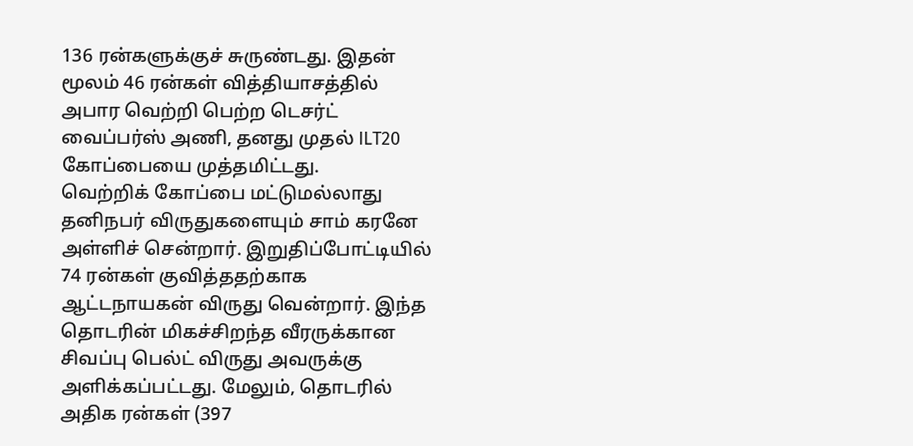136 ரன்களுக்குச் சுருண்டது. இதன் மூலம் 46 ரன்கள் வித்தியாசத்தில் அபார வெற்றி பெற்ற டெசர்ட் வைப்பர்ஸ் அணி, தனது முதல் ILT20 கோப்பையை முத்தமிட்டது.
வெற்றிக் கோப்பை மட்டுமல்லாது தனிநபர் விருதுகளையும் சாம் கரனே அள்ளிச் சென்றார். இறுதிப்போட்டியில் 74 ரன்கள் குவித்ததற்காக ஆட்டநாயகன் விருது வென்றார். இந்த தொடரின் மிகச்சிறந்த வீரருக்கான சிவப்பு பெல்ட் விருது அவருக்கு அளிக்கப்பட்டது. மேலும், தொடரில் அதிக ரன்கள் (397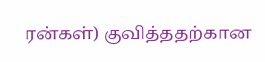ரன்கள்) குவித்ததற்கான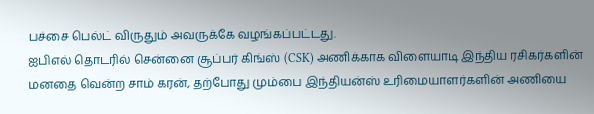பச்சை பெல்ட் விருதும் அவருக்கே வழங்கப்பட்டது.
ஐபிஎல் தொடரில் சென்னை சூப்பர் கிங்ஸ் (CSK) அணிக்காக விளையாடி இந்திய ரசிகர்களின் மனதை வென்ற சாம் கரன், தற்போது மும்பை இந்தியன்ஸ் உரிமையாளர்களின் அணியை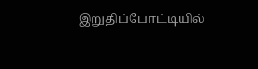இறுதிப்போட்டியில்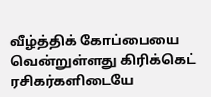வீழ்த்திக் கோப்பையை வென்றுள்ளது கிரிக்கெட் ரசிகர்களிடையே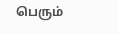பெரும்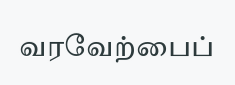வரவேற்பைப்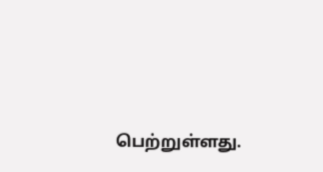பெற்றுள்ளது.